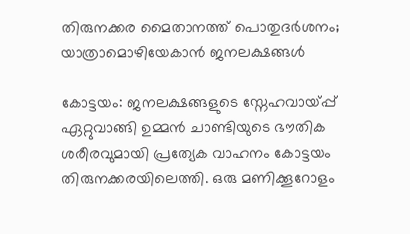തിരുനക്കര മൈതാനത്ത് പൊതുദർശനം; യാത്രാമൊഴിയേകാൻ ജനലക്ഷങ്ങൾ

കോട്ടയം: ജനലക്ഷങ്ങളുടെ സ്നേഹവായ്പ്പ് ഏറ്റുവാങ്ങി ഉമ്മൻ ചാണ്ടിയുടെ ഭൗതിക ശരീരവുമായി പ്രത്യേക വാഹനം കോട്ടയം തിരുനക്കരയിലെത്തി. ഒരു മണിക്കൂറോളം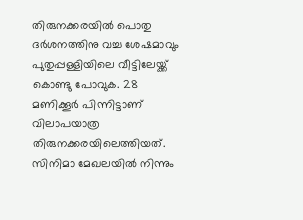തിരുനക്കരയിൽ പൊതു ദർശനത്തിനു വച്ച ശേഷമാവും പുതുപ്പള്ളിയിലെ വീട്ടിലേയ്ക്ക് കൊണ്ടു പോവുക. 28 മണിക്കൂർ പിന്നിട്ടാണ് വിലാപയാത്ര തിരുനക്കരയിലെത്തിയത്. സിനിമാ മേഖലയിൽ നിന്നും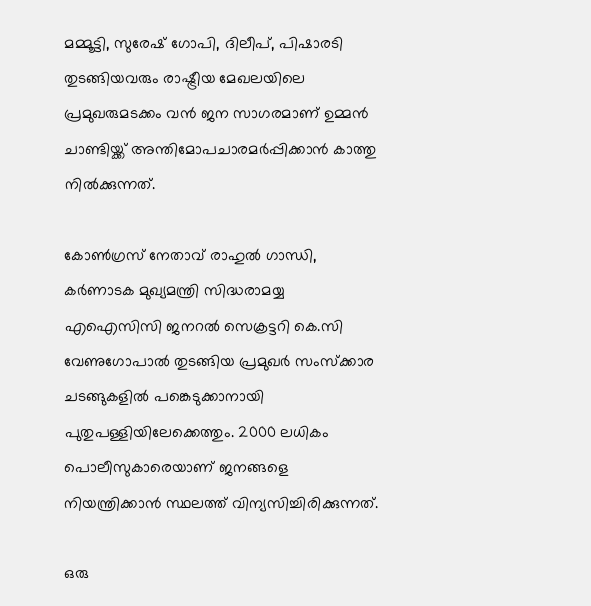മമ്മൂട്ടി, സുരേഷ് ഗോപി, ദിലീപ്, പിഷാരടി തുടങ്ങിയവരും രാഷ്ട്രീയ മേഖലയിലെ പ്രമുഖരുമടക്കം വൻ ജന സാഗരമാണ് ഉമ്മൻ ചാണ്ടിയ്ക്ക് അന്തിമോപചാരമർപ്പിക്കാൻ കാത്തു നിൽക്കുന്നത്.

കോൺഗ്രസ് നേതാവ് രാഹുൽ ഗാന്ധി, കർണാടക മുഖ്യമന്ത്രി സിദ്ധരാമയ്യ എഐസിസി ജനറൽ സെക്രട്ടറി കെ.സി വേണുഗോപാൽ തുടങ്ങിയ പ്രമുഖർ സംസ്ക്കാര ചടങ്ങുകളിൽ പങ്കെടുക്കാനായി പുതുപള്ളിയിലേക്കെത്തും. 2000 ലധികം പൊലീസുകാരെയാണ് ജനങ്ങളെ നിയന്ത്രിക്കാൻ സ്ഥലത്ത് വിന്യസിച്ചിരിക്കുന്നത്.

ഒരു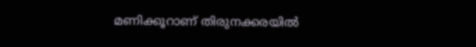മണിക്കൂറാണ് തിരുനക്കരയിൽ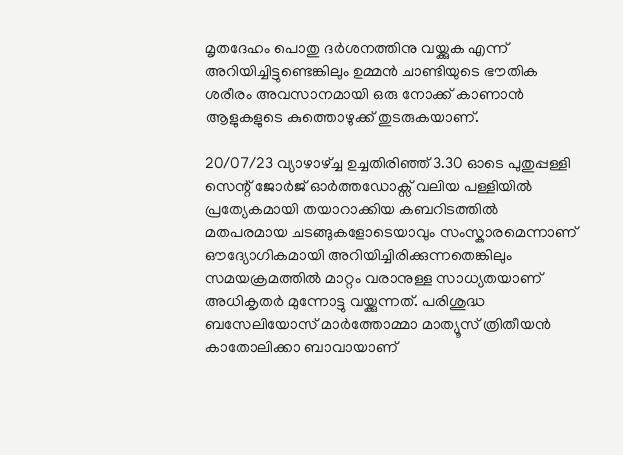മൃതദേഹം പൊതു ദർശനത്തിനു വയ്ക്കുക എന്ന് അറിയിച്ചിട്ടുണ്ടെങ്കിലും ഉമ്മൻ ചാണ്ടിയുടെ ഭൗതിക ശരീരം അവസാനമായി ഒരു നോക്ക് കാണാൻ ആളുകളുടെ കുത്തൊഴുക്ക് തുടരുകയാണ്.

20/07/23 വ്യാഴാഴ്ച്ച ഉച്ചതിരിഞ്ഞ് 3.30 ഓടെ പുതുപ്പള്ളി സെന്റ് ജോർജ് ഓർത്തഡോക്സ് വലിയ പള്ളിയിൽ പ്രത്യേകമായി തയാറാക്കിയ കബറിടത്തിൽ മതപരമായ ചടങ്ങുകളോടെയാവും സംസ്കാരമെന്നാണ് ഔദ്യോഗികമായി അറിയിച്ചിരിക്കുന്നതെങ്കിലും സമയക്രമത്തിൽ മാറ്റം വരാനുള്ള സാധ്യതയാണ് അധികൃതർ മുന്നോട്ടു വയ്ക്കുന്നത്. പരിശുദ്ധ ബസേലിയോസ് മാർത്തോമ്മാ മാത്യൂസ് ത്രിതീയൻ കാതോലിക്കാ ബാവായാണ്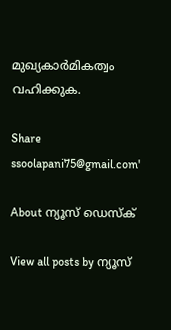മുഖ്യകാർമികത്വം വഹിക്കുക.

Share
ssoolapani75@gmail.com'

About ന്യൂസ് ഡെസ്ക്

View all posts by ന്യൂസ്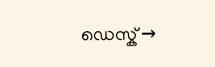ഡെസ്ക് →